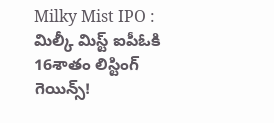Milky Mist IPO : మిల్కీ మిస్ట్ ఐపీఓకి 16శాతం లిస్టింగ్ గెయిన్స్!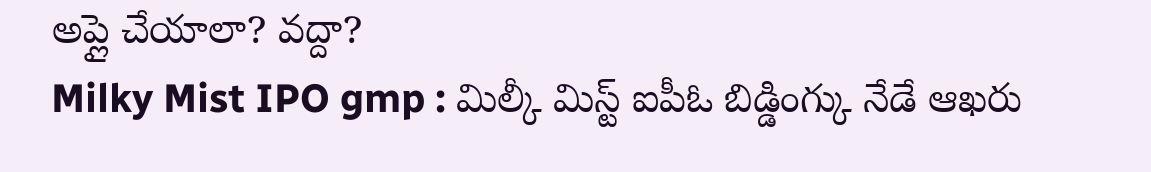అప్లై చేయాలా? వద్దా?
Milky Mist IPO gmp : మిల్కీ మిస్ట్ ఐపీఓ బిడ్డింగ్కు నేడే ఆఖరు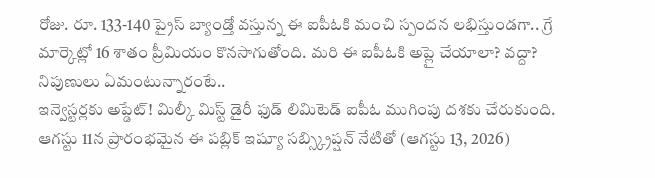రోజు. రూ. 133-140 ప్రైస్ బ్యాండ్తో వస్తున్న ఈ ఐపీఓకి మంచి స్పందన లభిస్తుండగా.. గ్రే మార్కెట్లో 16 శాతం ప్రీమియం కొనసాగుతోంది. మరి ఈ ఐపీఓకి అప్లై చేయాలా? వద్దా? నిపుణులు ఏమంటున్నారంటే..
ఇన్వెస్టర్లకు అప్డేట్! మిల్కీ మిస్ట్ డైరీ ఫుడ్ లిమిటెడ్ ఐపీఓ ముగింపు దశకు చేరుకుంది. ఆగస్టు 11న ప్రారంభమైన ఈ పబ్లిక్ ఇష్యూ సబ్స్క్రిప్షన్ నేటితో (ఆగస్టు 13, 2026)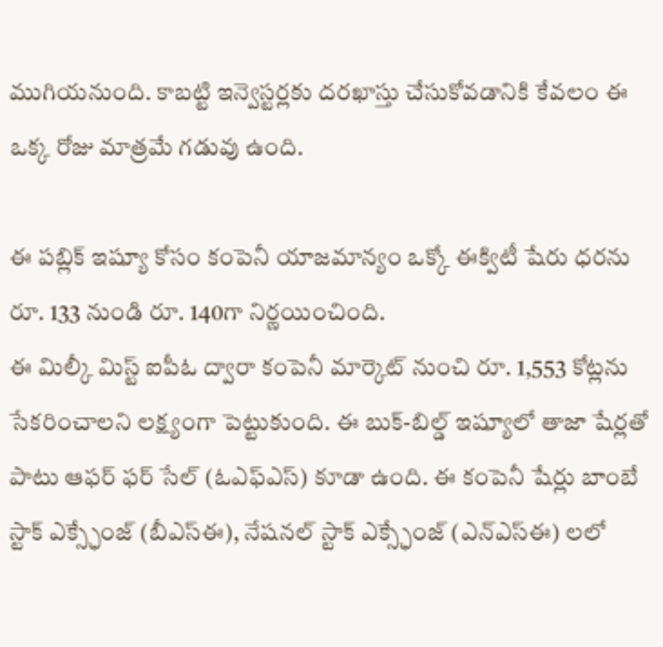ముగియనుంది. కాబట్టి ఇన్వెస్టర్లకు దరఖాస్తు చేసుకోవడానికి కేవలం ఈ ఒక్క రోజు మాత్రమే గడువు ఉంది.

ఈ పబ్లిక్ ఇష్యూ కోసం కంపెనీ యాజమాన్యం ఒక్కో ఈక్విటీ షేరు ధరను రూ. 133 నుండి రూ. 140గా నిర్ణయించింది.
ఈ మిల్కీ మిస్ట్ ఐపీఓ ద్వారా కంపెనీ మార్కెట్ నుంచి రూ. 1,553 కోట్లను సేకరించాలని లక్ష్యంగా పెట్టుకుంది. ఈ బుక్-బిల్డ్ ఇష్యూలో తాజా షేర్లతో పాటు ఆఫర్ ఫర్ సేల్ (ఓఎఫ్ఎస్) కూడా ఉంది. ఈ కంపెనీ షేర్లు బాంబే స్టాక్ ఎక్స్ఛేంజ్ (బీఎస్ఈ), నేషనల్ స్టాక్ ఎక్స్ఛేంజ్ (ఎన్ఎస్ఈ) లలో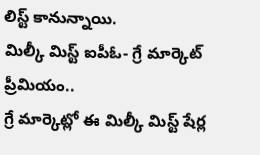లిస్ట్ కానున్నాయి.
మిల్కీ మిస్ట్ ఐపీఓ- గ్రే మార్కెట్ ప్రీమియం..
గ్రే మార్కెట్లో ఈ మిల్కీ మిస్ట్ షేర్ల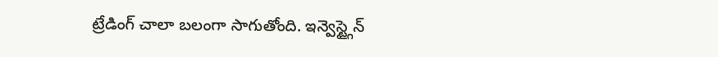ట్రేడింగ్ చాలా బలంగా సాగుతోంది. ఇన్వెస్ట్గైన్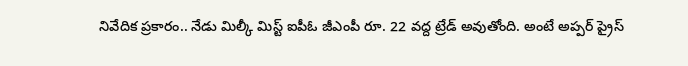నివేదిక ప్రకారం.. నేడు మిల్కీ మిస్ట్ ఐపీఓ జీఎంపీ రూ. 22 వద్ద ట్రేడ్ అవుతోంది. అంటే అప్పర్ ప్రైస్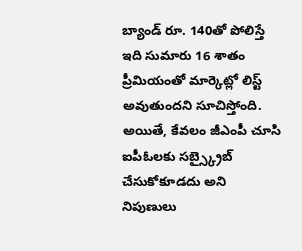బ్యాండ్ రూ. 140తో పోలిస్తే ఇది సుమారు 16 శాతం ప్రీమియంతో మార్కెట్లో లిస్ట్ అవుతుందని సూచిస్తోంది.
అయితే, కేవలం జీఎంపీ చూసి ఐపీఓలకు సబ్స్క్రైబ్ చేసుకోకూడదు అని నిపుణులు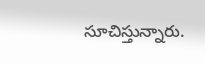సూచిస్తున్నారు.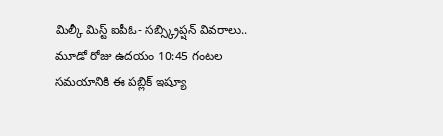మిల్కీ మిస్ట్ ఐపీఓ- సబ్స్క్రిప్షన్ వివరాలు..
మూడో రోజు ఉదయం 10:45 గంటల సమయానికి ఈ పబ్లిక్ ఇష్యూ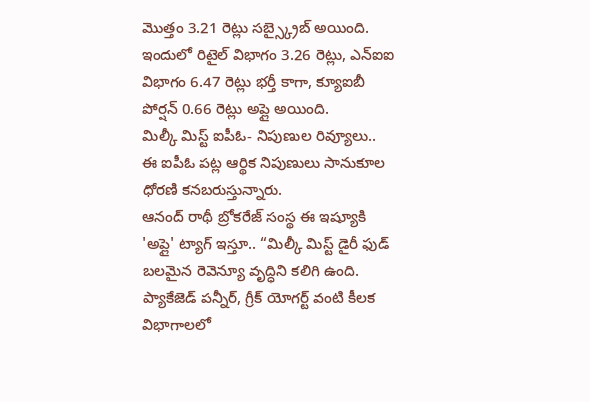మొత్తం 3.21 రెట్లు సబ్స్క్రైబ్ అయింది. ఇందులో రిటైల్ విభాగం 3.26 రెట్లు, ఎన్ఐఐ విభాగం 6.47 రెట్లు భర్తీ కాగా, క్యూఐబీ పోర్షన్ 0.66 రెట్లు అప్లై అయింది.
మిల్కీ మిస్ట్ ఐపీఓ- నిపుణుల రివ్యూలు..
ఈ ఐపీఓ పట్ల ఆర్థిక నిపుణులు సానుకూల ధోరణి కనబరుస్తున్నారు.
ఆనంద్ రాథీ బ్రోకరేజ్ సంస్థ ఈ ఇష్యూకి 'అప్లై' ట్యాగ్ ఇస్తూ.. “మిల్కీ మిస్ట్ డైరీ ఫుడ్ బలమైన రెవెన్యూ వృద్ధిని కలిగి ఉంది. ప్యాకేజెడ్ పన్నీర్, గ్రీక్ యోగర్ట్ వంటి కీలక విభాగాలలో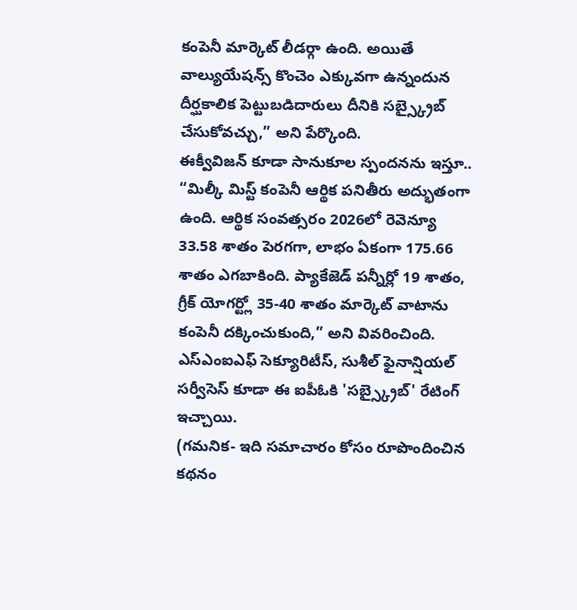కంపెనీ మార్కెట్ లీడర్గా ఉంది. అయితే వాల్యుయేషన్స్ కొంచెం ఎక్కువగా ఉన్నందున దీర్ఘకాలిక పెట్టుబడిదారులు దీనికి సబ్స్క్రైబ్ చేసుకోవచ్చు,” అని పేర్కొంది.
ఈక్వీవిజన్ కూడా సానుకూల స్పందనను ఇస్తూ.. “మిల్కీ మిస్ట్ కంపెనీ ఆర్థిక పనితీరు అద్భుతంగా ఉంది. ఆర్థిక సంవత్సరం 2026లో రెవెన్యూ 33.58 శాతం పెరగగా, లాభం ఏకంగా 175.66 శాతం ఎగబాకింది. ప్యాకేజెడ్ పన్నీర్లో 19 శాతం, గ్రీక్ యోగర్ట్లో 35-40 శాతం మార్కెట్ వాటాను కంపెనీ దక్కించుకుంది,” అని వివరించింది. ఎస్ఎంఐఎఫ్ సెక్యూరిటీస్, సుశీల్ ఫైనాన్షియల్ సర్వీసెస్ కూడా ఈ ఐపీఓకి 'సబ్స్క్రైబ్' రేటింగ్ ఇచ్చాయి.
(గమనిక- ఇది సమాచారం కోసం రూపొందించిన కథనం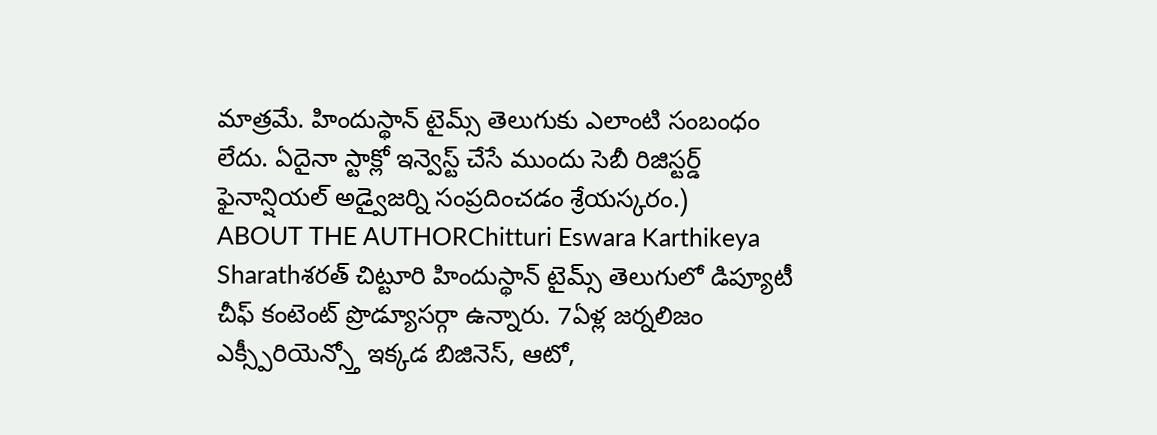మాత్రమే. హిందుస్థాన్ టైమ్స్ తెలుగుకు ఎలాంటి సంబంధం లేదు. ఏదైనా స్టాక్లో ఇన్వెస్ట్ చేసే ముందు సెబీ రిజిస్టర్డ్ ఫైనాన్షియల్ అడ్వైజర్ని సంప్రదించడం శ్రేయస్కరం.)
ABOUT THE AUTHORChitturi Eswara Karthikeya Sharathశరత్ చిట్టూరి హిందుస్థాన్ టైమ్స్ తెలుగులో డిప్యూటీ చీఫ్ కంటెంట్ ప్రొడ్యూసర్గా ఉన్నారు. 7ఏళ్ల జర్నలిజం ఎక్స్పీరియెన్స్తో ఇక్కడ బిజినెస్, ఆటో,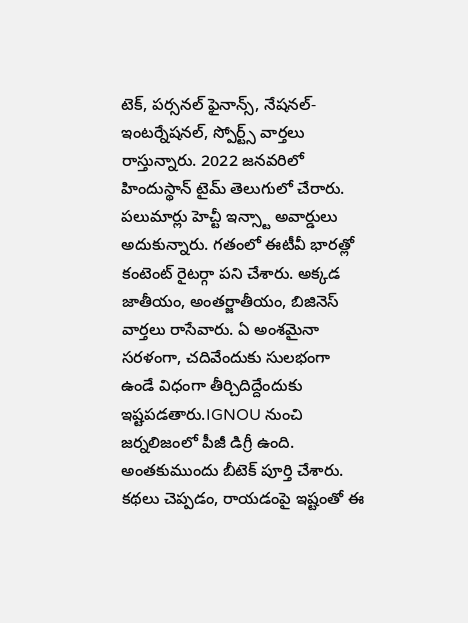టెక్, పర్సనల్ ఫైనాన్స్, నేషనల్- ఇంటర్నేషనల్, స్పోర్ట్స్ వార్తలు రాస్తున్నారు. 2022 జనవరిలో హిందుస్థాన్ టైమ్ తెలుగులో చేరారు. పలుమార్లు హెచ్టీ ఇన్స్టా అవార్డులు అదుకున్నారు. గతంలో ఈటీవీ భారత్లో కంటెంట్ రైటర్గా పని చేశారు. అక్కడ జాతీయం, అంతర్జాతీయం, బిజినెస్ వార్తలు రాసేవారు. ఏ అంశమైనా సరళంగా, చదివేందుకు సులభంగా ఉండే విధంగా తీర్చిదిద్దేందుకు ఇష్టపడతారు.IGNOU నుంచి జర్నలిజంలో పీజీ డిగ్రీ ఉంది. అంతకుముందు బీటెక్ పూర్తి చేశారు. కథలు చెప్పడం, రాయడంపై ఇష్టంతో ఈ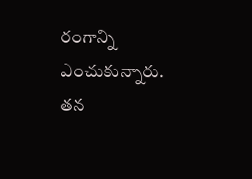రంగాన్ని ఎంచుకున్నారు. తన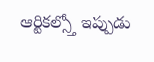ఆర్టికల్స్తో ఇప్పుడు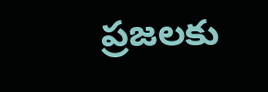ప్రజలకు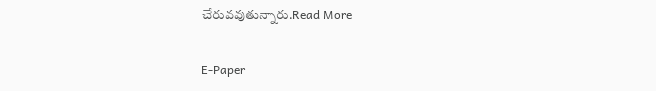చేరువవుతున్నారు.Read More

E-Paper